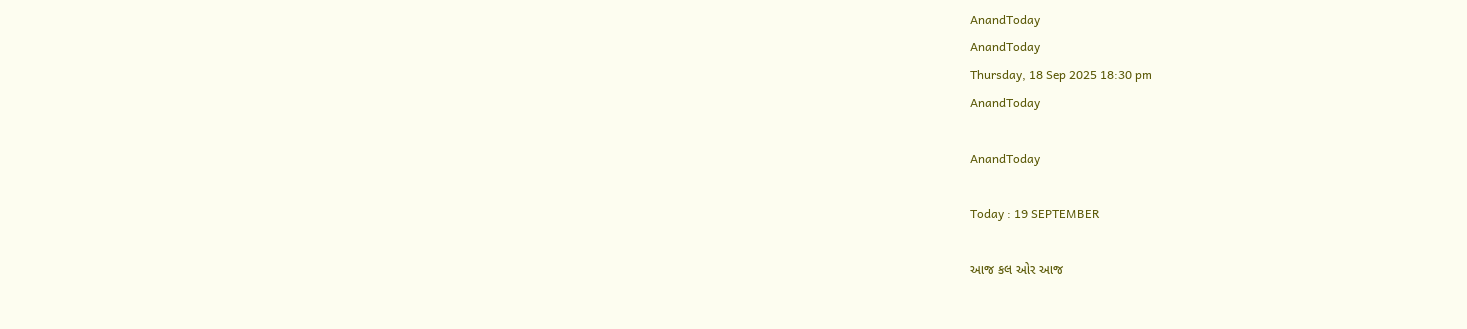AnandToday
AnandToday
Thursday, 18 Sep 2025 18:30 pm
AnandToday

AnandToday

Today : 19 SEPTEMBER

આજ કલ ઓર આજ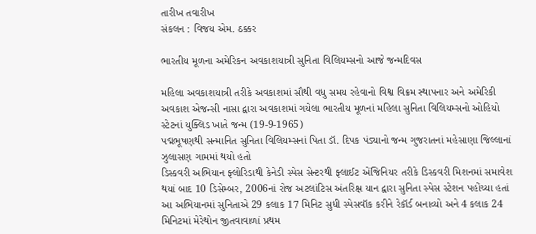તારીખ તવારીખ
સંકલન : વિજય એમ. ઠક્કર

ભારતીય મૂળના અમેરિકન અવકાશયાત્રી સુનિતા વિલિયમ્સનો આજે જન્મદિવસ

મહિલા અવકાશયાત્રી તરીકે અવકાશમાં સૌથી વધુ સમય રહેવાનો વિશ્વ વિક્રમ સ્થાપનાર અને અમેરિકી અવકાશ એજન્સી નાસા દ્વારા અવકાશમાં ગયેલા ભારતીય મૂળનાં મહિલા સુનિતા વિલિયમ્સનો ઓહિયો સ્ટેટનાં યુક્લિડ ખાતે જન્મ (19-9-1965)
પદ્મભૂષણથી સન્માનિત સુનિતા વિલિયમ્સનાં પિતા ડૉ. દિપક પંડ્યાનો જન્મ ગુજરાતનાં મહેસાણા જિલ્લાનાં ઝુલાસણ ગામમાં થયો હતો
ડિસ્કવરી અભિયાન ફ્લોરિડાથી કેનેડી સ્પેસ સેન્ટરથી ફ્લાઈટ એંજિનિયર તરીકે ડિસ્કવરી મિશનમાં સમાવેશ થયાં બાદ 10 ડિસેમ્બર, 2006નાં રોજ અટલાંટિસ અંતરિક્ષ યાન દ્વારા સુનિતા સ્પેસ સ્ટેશન પહોંચ્યા હતાં
આ અભિયાનમાં સુનિતાએ 29 કલાક 17 મિનિટ સુધી સ્પેસવૉક કરીને રેકૉર્ડ બનાવ્યો અને 4 કલાક 24 મિનિટમાં મેરેથોન જીતવાવાળાં પ્રથમ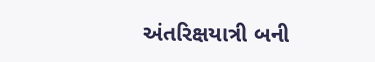અંતરિક્ષયાત્રી બની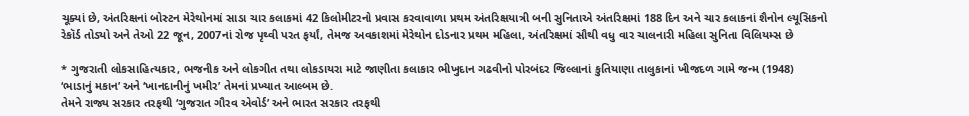ચૂક્યાં છે, અંતરિક્ષનાં બોસ્ટન મેરેથોનમાં સાડા ચાર કલાકમાં 42 કિલોમીટરનો પ્રવાસ કરવાવાળા પ્રથમ અંતરિક્ષયાત્રી બની સુનિતાએ અંતરિક્ષમાં 188 દિન અને ચાર કલાકનાં શૈનોન લ્યૂસિકનો રેકૉર્ડ તોડ્યો અને તેઓ 22 જૂન, 2007નાં રોજ પૃથ્વી પરત ફર્યાં, તેમજ અવકાશમાં મેરેથોન દોડનાર પ્રથમ મહિલા, અંતરિક્ષમાં સૌથી વધુ વાર ચાલનારી મહિલા સુનિતા વિલિયમ્સ છે

* ગુજરાતી લોકસાહિત્યકાર, ભજનીક અને લોકગીત તથા લોકડાયરા માટે જાણીતા કલાકાર ભીખુદાન ગઢવીનો પોરબંદર જિલ્લાનાં કુતિયાણા તાલુકાનાં ખીજદળ ગામે જન્મ (1948)
‘ભાડાનું મકાન’ અને ‘ખાનદાનીનું ખમીર’ તેમનાં પ્રખ્યાત આલ્બમ છે.
તેમને રાજ્ય સરકાર તરફથી ‘ગુજરાત ગૌરવ એવોર્ડ’ અને ભારત સરકાર તરફથી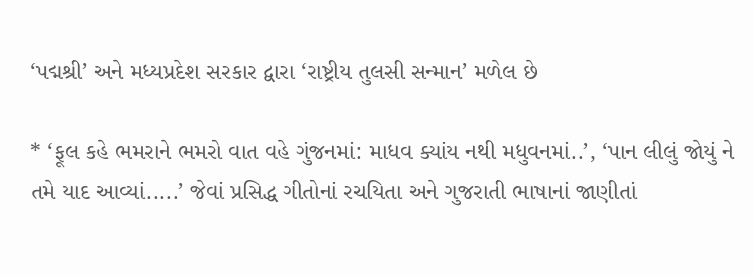‘પદ્મશ્રી’ અને મધ્યપ્રદેશ સરકાર દ્વારા ‘રાષ્ટ્રીય તુલસી સન્માન’ મળેલ છે

* ‘ફૂલ કહે ભમરાને ભમરો વાત વહે ગુંજનમાં: માધવ ક્યાંય નથી મધુવનમાં..’, ‘પાન લીલું જોયું ને તમે યાદ આવ્યાં.....’ જેવાં પ્રસિદ્ધ ગીતોનાં રચયિતા અને ગુજરાતી ભાષાનાં જાણીતાં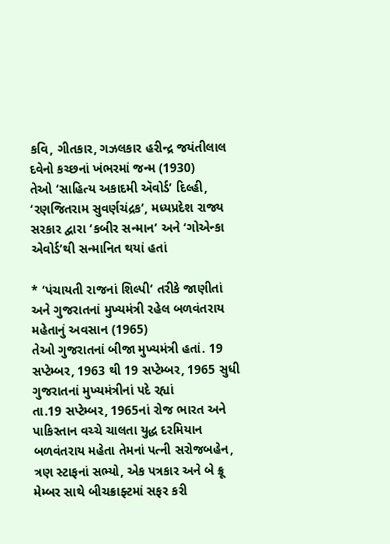કવિ, ગીતકાર, ગઝલકાર હરીન્દ્ર જયંતીલાલ દવેનો કચ્છનાં ખંભરમાં જન્મ (1930)
તેઓ ‘સાહિત્ય અકાદમી ઍવોર્ડ’ દિલ્હી, ‘રણજિતરામ સુવર્ણચંદ્રક’, મધ્યપ્રદેશ રાજ્ય સરકાર દ્વારા ‘કબીર સન્માન’ અને ‘ગોએન્કા એવોર્ડ’થી સન્માનિત થયાં હતાં

* ‘પંચાયતી રાજનાં શિલ્પી’ તરીકે જાણીતાં અને ગુજરાતનાં મુખ્યમંત્રી રહેલ બળવંતરાય મહેતાનું અવસાન (1965)
તેઓ ગુજરાતનાં બીજા મુખ્યમંત્રી હતાં. 19 સપ્ટેમ્બર, 1963 થી 19 સપ્ટેમ્બર, 1965 સુધી ગુજરાતનાં મુખ્યમંત્રીનાં પદે રહ્યાં
તા.19 સપ્ટેમ્બર, 1965નાં રોજ ભારત અને પાકિસ્તાન વચ્ચે ચાલતા યુદ્ધ દરમિયાન બળવંતરાય મહેતા તેમનાં પત્ની સરોજબહેન, ત્રણ સ્ટાફનાં સભ્યો, એક પત્રકાર અને બે ક્રૂ મેમ્બર સાથે બીચક્રાફ્ટમાં સફર કરી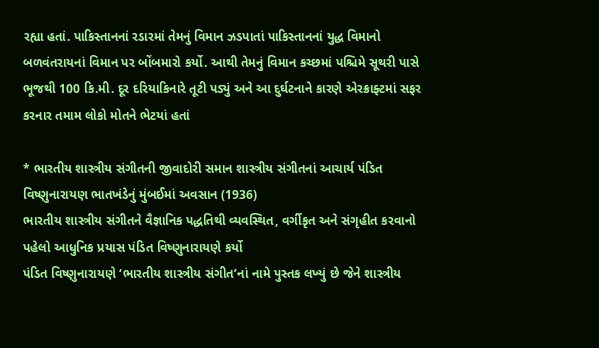રહ્યા હતાં. પાકિસ્તાનનાં રડારમાં તેમનું વિમાન ઝડપાતાં પાકિસ્તાનનાં યુદ્ધ વિમાનો બળવંતરાયનાં વિમાન પર બોંબમારો કર્યો. આથી તેમનું વિમાન કચ્છમાં પશ્ચિમે સૂથરી પાસે ભૂજથી 100 કિ.મી. દૂર દરિયાકિનારે તૂટી પડ્યું અને આ દુર્ઘટનાને કારણે એરક્રાફ્ટમાં સફર કરનાર તમામ લોકો મોતને ભેટયાં હતાં

* ભારતીય શાસ્ત્રીય સંગીતની જીવાદોરી સમાન શાસ્ત્રીય સંગીતનાં આચાર્ય પંડિત વિષ્ણુનારાયણ ભાતખંડેનું મુંબઈમાં અવસાન (1936)
ભારતીય શાસ્ત્રીય સંગીતને વૈજ્ઞાનિક પદ્ધતિથી વ્યવસ્થિત, વર્ગીકૃત અને સંગૃહીત કરવાનો પહેલો આધુનિક પ્રયાસ પંડિત વિષ્ણુનારાયણે કર્યો
પંડિત વિષ્ણુનારાયણે ‘ભારતીય શાસ્ત્રીય સંગીત’નાં નામે પુસ્તક લખ્યું છે જેને શાસ્ત્રીય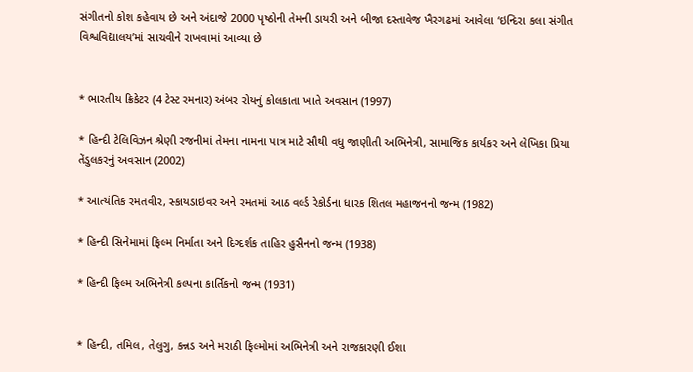સંગીતનો કોશ કહેવાય છે અને અંદાજે 2000 પૃષ્ઠોની તેમની ડાયરી અને બીજા દસ્તાવેજ ખૈરગઢમાં આવેલા ‘ઇન્દિરા કલા સંગીત વિશ્વવિદ્યાલય’માં સાચવીને રાખવામાં આવ્યા છે


* ભારતીય ક્રિકેટર (4 ટેસ્ટ રમનાર) અંબર રોયનું કોલકાતા ખાતે અવસાન (1997)

* હિન્દી ટેલિવિઝન શ્રેણી રજનીમાં તેમના નામના પાત્ર માટે સૌથી વધુ જાણીતી અભિનેત્રી, સામાજિક કાર્યકર અને લેખિકા પ્રિયા તેંડુલકરનું અવસાન (2002)

* આત્યંતિક રમતવીર, સ્કાયડાઇવર અને રમતમાં આઠ વર્લ્ડ રેકોર્ડના ધારક શિતલ મહાજનનો જન્મ (1982)

* હિન્દી સિનેમામાં ફિલ્મ નિર્માતા અને દિગ્દર્શક તાહિર હુસૈનનો જન્મ (1938)

* હિન્દી ફિલ્મ અભિનેત્રી કલ્પના કાર્તિકનો જન્મ (1931)


* હિન્દી, તમિલ, તેલુગુ, કન્નડ અને મરાઠી ફિલ્મોમાં અભિનેત્રી અને રાજકારણી ઈશા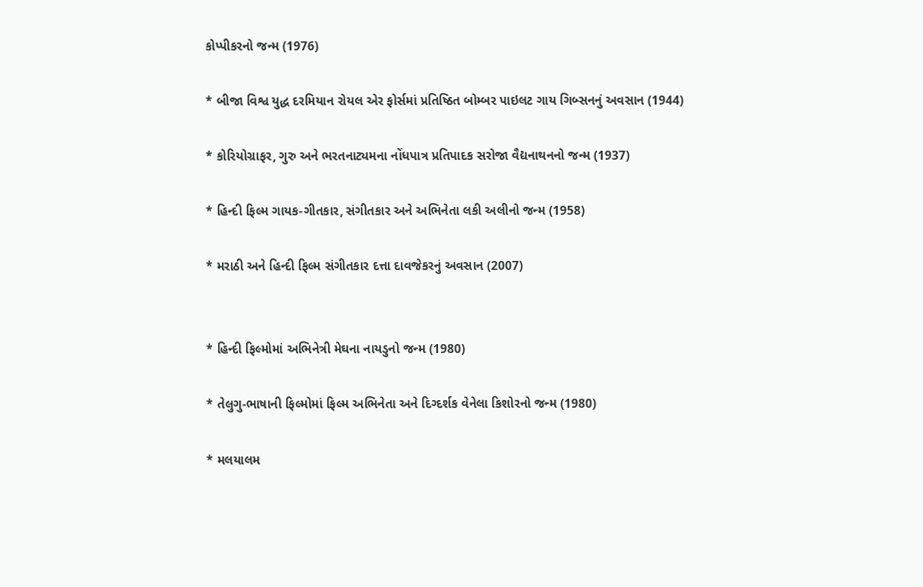કોપ્પીકરનો જન્મ (1976)

* બીજા વિશ્વ યુદ્ધ દરમિયાન રોયલ એર ફોર્સમાં પ્રતિષ્ઠિત બોમ્બર પાઇલટ ગાય ગિબ્સનનું અવસાન (1944)

* કોરિયોગ્રાફર, ગુરુ અને ભરતનાટ્યમના નોંધપાત્ર પ્રતિપાદક સરોજા વૈદ્યનાથનનો જન્મ (1937)

* હિન્દી ફિલ્મ ગાયક-ગીતકાર, સંગીતકાર અને અભિનેતા લકી અલીનો જન્મ (1958)

* મરાઠી અને હિન્દી ફિલ્મ સંગીતકાર દત્તા દાવજેકરનું અવસાન (2007)


* હિન્દી ફિલ્મોમાં અભિનેત્રી મેઘના નાયડુનો જન્મ (1980)

* તેલુગુ-ભાષાની ફિલ્મોમાં ફિલ્મ અભિનેતા અને દિગ્દર્શક વેનેલા કિશોરનો જન્મ (1980)

* મલયાલમ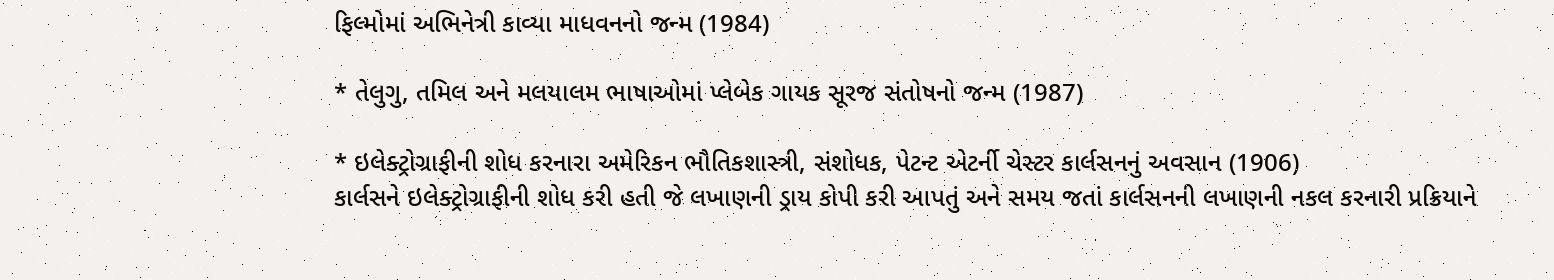ફિલ્મોમાં અભિનેત્રી કાવ્યા માધવનનો જન્મ (1984)

* તેલુગુ, તમિલ અને મલયાલમ ભાષાઓમાં પ્લેબેક ગાયક સૂરજ સંતોષનો જન્મ (1987)

* ઇલેક્ટ્રોગ્રાફીની શોધ કરનારા અમેરિકન ભૌતિકશાસ્ત્રી, સંશોધક, પેટન્ટ એટર્ની ચેસ્ટર કાર્લસનનું અવસાન (1906)
કાર્લસને ઇલેક્ટ્રોગ્રાફીની શોધ કરી હતી જે લખાણની ડ્રાય કોપી કરી આપતું અને સમય જતાં કાર્લસનની લખાણની નકલ કરનારી પ્રક્રિયાને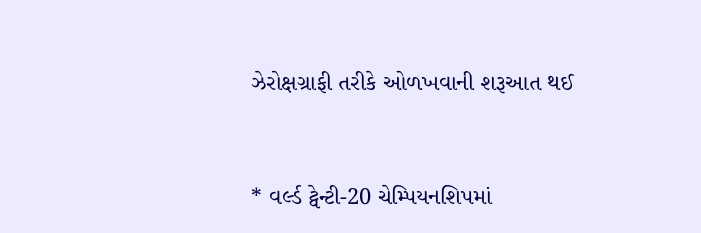ઝેરોક્ષગ્રાફી તરીકે ઓળખવાની શરૂઆત થઈ


* વર્લ્ડ ટ્વેન્ટી-20 ચેમ્પિયનશિપમાં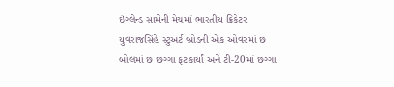ઇંગ્લેન્ડ સામેની મેચમાં ભારતીય ક્રિકેટર યુવરાજસિંહે સ્ટુઅર્ટ બ્રોડની એક ઓવરમાં છ બોલમાં છ છગ્ગા ફટકાર્યાં અને ટી-20માં છગ્ગા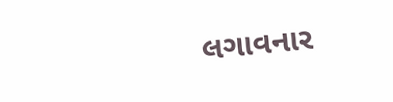લગાવનાર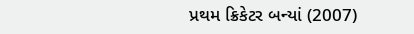પ્રથમ ક્રિકેટર બન્યાં (2007)